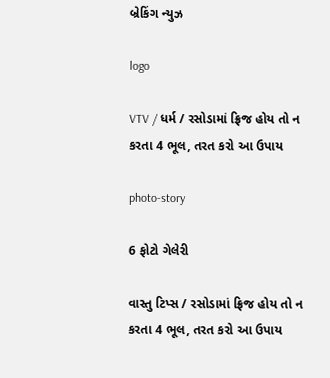બ્રેકિંગ ન્યુઝ

logo

VTV / ધર્મ / રસોડામાં ફ્રિજ હોય તો ન કરતા 4 ભૂલ, તરત કરો આ ઉપાય

photo-story

6 ફોટો ગેલેરી

વાસ્તુ ટિપ્સ / રસોડામાં ફ્રિજ હોય તો ન કરતા 4 ભૂલ, તરત કરો આ ઉપાય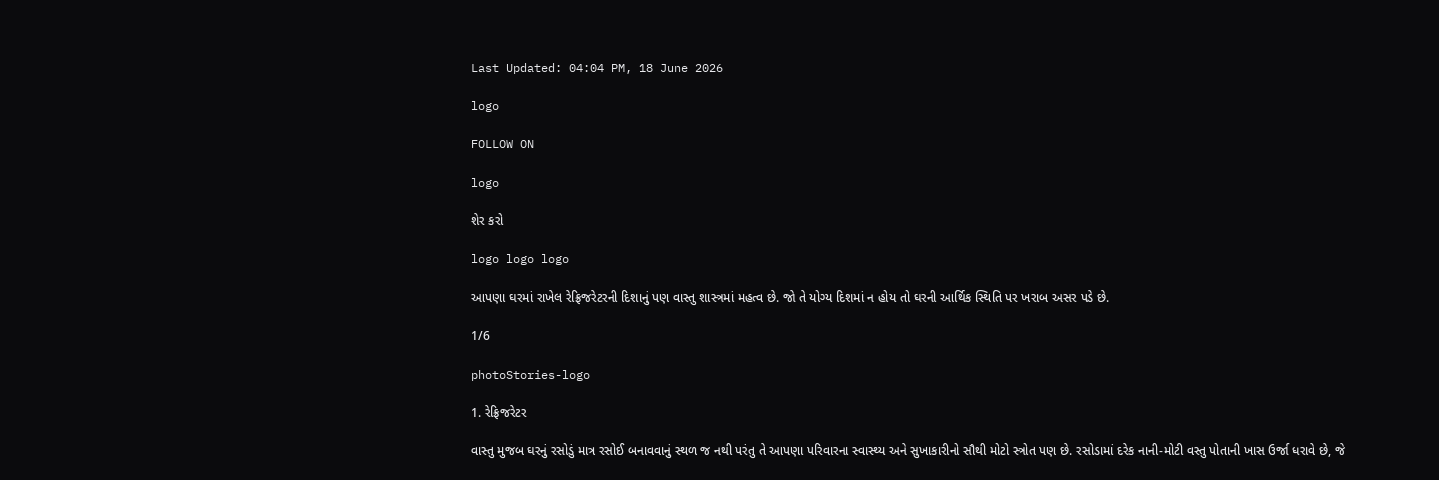Last Updated: 04:04 PM, 18 June 2026

logo

FOLLOW ON

logo

શેર કરો

logo logo logo

આપણા ઘરમાં રાખેલ રેફ્રિજરેટરની દિશાનું પણ વાસ્તુ શાસ્ત્રમાં મહત્વ છે. જો તે યોગ્ય દિશમાં ન હોય તો ઘરની આર્થિક સ્થિતિ પર ખરાબ અસર પડે છે.

1/6

photoStories-logo

1. રેફ્રિજરેટર

વાસ્તુ મુજબ ઘરનું રસોડું માત્ર રસોઈ બનાવવાનું સ્થળ જ નથી પરંતુ તે આપણા પરિવારના સ્વાસ્થ્ય અને સુખાકારીનો સૌથી મોટો સ્ત્રોત પણ છે. રસોડામાં દરેક નાની-મોટી વસ્તુ પોતાની ખાસ ઉર્જા ધરાવે છે, જે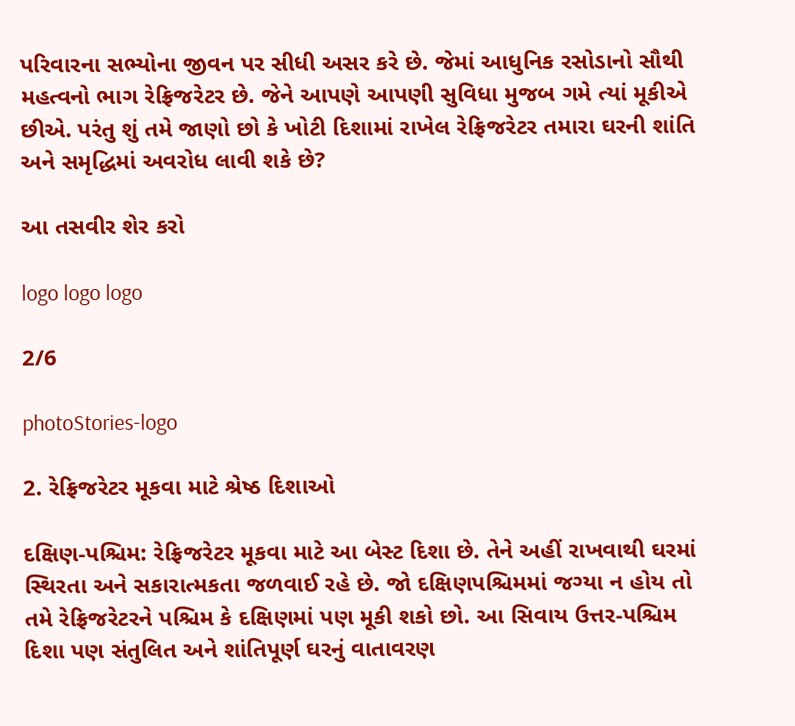પરિવારના સભ્યોના જીવન પર સીધી અસર કરે છે. જેમાં આધુનિક રસોડાનો સૌથી મહત્વનો ભાગ રેફ્રિજરેટર છે. જેને આપણે આપણી સુવિધા મુજબ ગમે ત્યાં મૂકીએ છીએ. પરંતુ શું તમે જાણો છો કે ખોટી દિશામાં રાખેલ રેફ્રિજરેટર તમારા ઘરની શાંતિ અને સમૃદ્ધિમાં અવરોધ લાવી શકે છે?

આ તસવીર શેર કરો

logo logo logo

2/6

photoStories-logo

2. રેફ્રિજરેટર મૂકવા માટે શ્રેષ્ઠ દિશાઓ

દક્ષિણ-પશ્ચિમ: રેફ્રિજરેટર મૂકવા માટે આ બેસ્ટ દિશા છે. તેને અહીં રાખવાથી ઘરમાં સ્થિરતા અને સકારાત્મકતા જળવાઈ રહે છે. જો દક્ષિણપશ્ચિમમાં જગ્યા ન હોય તો તમે રેફ્રિજરેટરને પશ્ચિમ કે દક્ષિણમાં પણ મૂકી શકો છો. આ સિવાય ઉત્તર-પશ્ચિમ દિશા પણ સંતુલિત અને શાંતિપૂર્ણ ઘરનું વાતાવરણ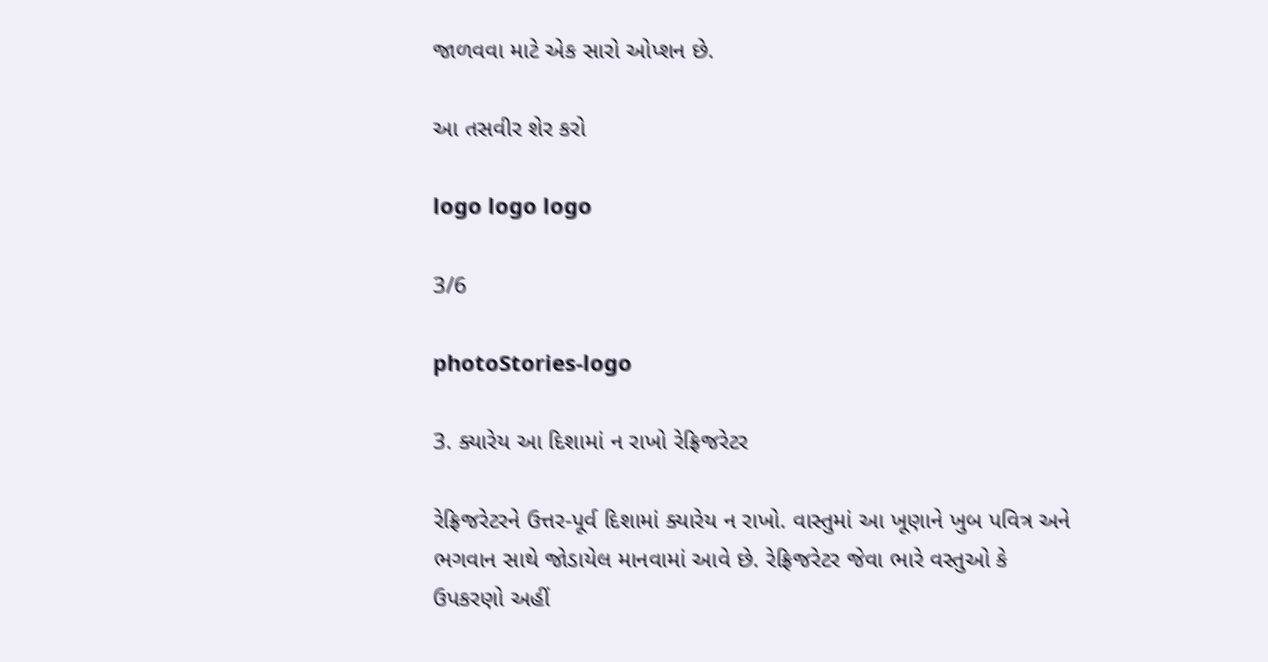જાળવવા માટે એક સારો ઓપ્શન છે.

આ તસવીર શેર કરો

logo logo logo

3/6

photoStories-logo

3. ક્યારેય આ દિશામાં ન રાખો રેફ્રિજરેટર

રેફ્રિજરેટરને ઉત્તર-પૂર્વ દિશામાં ક્યારેય ન રાખો. વાસ્તુમાં આ ખૂણાને ખુબ પવિત્ર અને ભગવાન સાથે જોડાયેલ માનવામાં આવે છે. રેફ્રિજરેટર જેવા ભારે વસ્તુઓ કે ઉપકરણો અહીં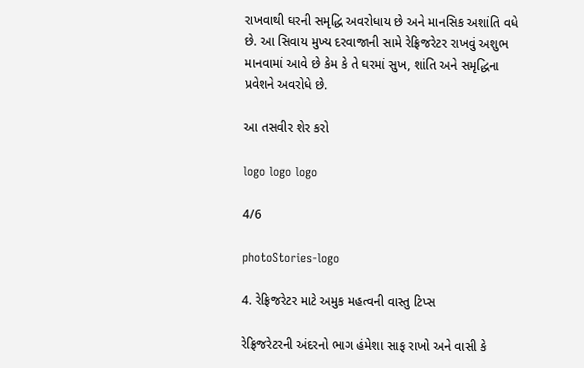રાખવાથી ઘરની સમૃદ્ધિ અવરોધાય છે અને માનસિક અશાંતિ વધે છે. આ સિવાય મુખ્ય દરવાજાની સામે રેફ્રિજરેટર રાખવું અશુભ માનવામાં આવે છે કેમ કે તે ઘરમાં સુખ, શાંતિ અને સમૃદ્ધિના પ્રવેશને અવરોધે છે.

આ તસવીર શેર કરો

logo logo logo

4/6

photoStories-logo

4. રેફ્રિજરેટર માટે અમુક મહત્વની વાસ્તુ ટિપ્સ

રેફ્રિજરેટરની અંદરનો ભાગ હંમેશા સાફ રાખો અને વાસી કે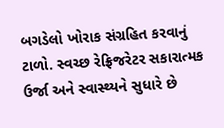બગડેલો ખોરાક સંગ્રહિત કરવાનું ટાળો. સ્વચ્છ રેફ્રિજરેટર સકારાત્મક ઉર્જા અને સ્વાસ્થ્યને સુધારે છે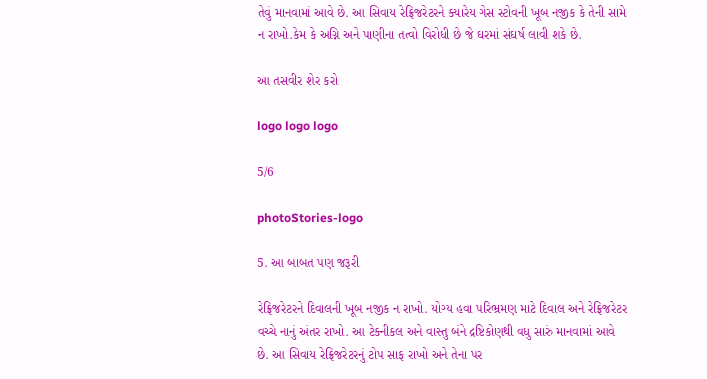તેવું માનવામાં આવે છે. આ સિવાય રેફ્રિજરેટરને ક્યારેય ગેસ સ્ટોવની ખૂબ નજીક કે તેની સામે ન રાખો.કેમ કે અગ્નિ અને પાણીના તત્વો વિરોધી છે જે ઘરમાં સંઘર્ષ લાવી શકે છે.

આ તસવીર શેર કરો

logo logo logo

5/6

photoStories-logo

5. આ બાબત પણ જરૂરી

રેફ્રિજરેટરને દિવાલની ખૂબ નજીક ન રાખો. યોગ્ય હવા પરિભ્રમણ માટે દિવાલ અને રેફ્રિજરેટર વચ્ચે નાનું અંતર રાખો. આ ટેક્નીકલ અને વાસ્તુ બંને દ્રષ્ટિકોણથી વધુ સારું માનવામાં આવે છે. આ સિવાય રેફ્રિજરેટરનું ટોપ સાફ રાખો અને તેના પર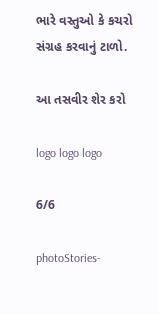ભારે વસ્તુઓ કે કચરો સંગ્રહ કરવાનું ટાળો.

આ તસવીર શેર કરો

logo logo logo

6/6

photoStories-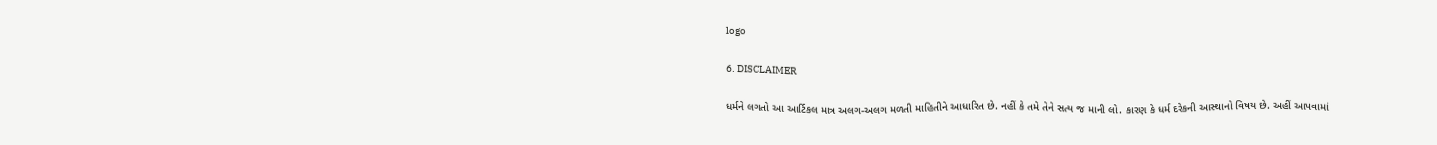logo

6. DISCLAIMER

ધર્મને લગતો આ આર્ટિકલ માત્ર અલગ-અલગ મળતી માહિતીને આધારિત છે. નહીં કે તમે તેને સત્ય જ માની લો. કારણ કે ધર્મ દરેકની આસ્થાનો વિષય છે. અહીં આપવામાં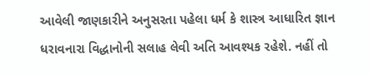આવેલી જાણકારીને અનુસરતા પહેલા ધર્મ કે શાસ્ત્ર આધારિત જ્ઞાન ધરાવનારા વિદ્ધાનોની સલાહ લેવી અતિ આવશ્યક રહેશે. નહીં તો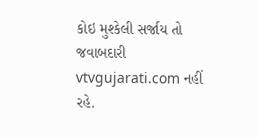કોઇ મુશ્કેલી સર્જાય તો જવાબદારી vtvgujarati.com નહીં રહે.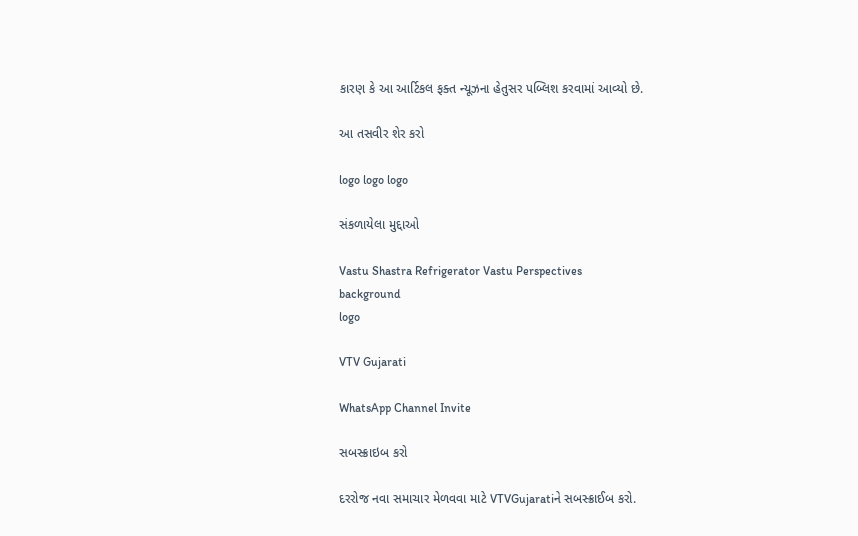કારણ કે આ આર્ટિકલ ફક્ત ન્યૂઝના હેતુસર પબ્લિશ કરવામાં આવ્યો છે.

આ તસવીર શેર કરો

logo logo logo

સંકળાયેલા મુદ્દાઓ

Vastu Shastra Refrigerator Vastu Perspectives
background
logo

VTV Gujarati

WhatsApp Channel Invite

સબસ્ક્રાઇબ કરો

દરરોજ નવા સમાચાર મેળવવા માટે VTVGujaratiને સબસ્ક્રાઈબ કરો.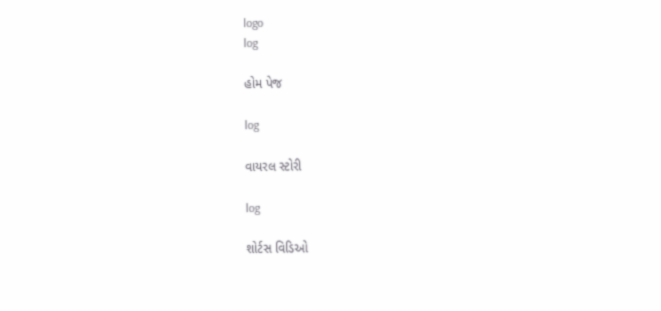logo
log

હોમ પેજ

log

વાયરલ સ્ટોરી

log

શોર્ટસ વિડિઓ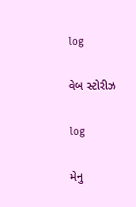log

વેબ સ્ટોરીઝ

log

મેનુ